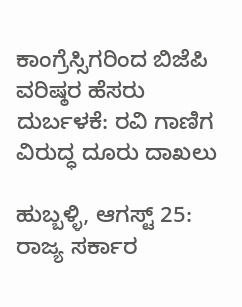ಕಾಂಗ್ರೆಸ್ಸಿಗರಿಂದ ಬಿಜೆಪಿ ವರಿಷ್ಠರ ಹೆಸರು ದುರ್ಬಳಕೆ: ರವಿ ಗಾಣಿಗ ವಿರುದ್ಧ ದೂರು ದಾಖಲು

ಹುಬ್ಬಳ್ಳಿ, ಆಗಸ್ಟ್ 25: ರಾಜ್ಯ ಸರ್ಕಾರ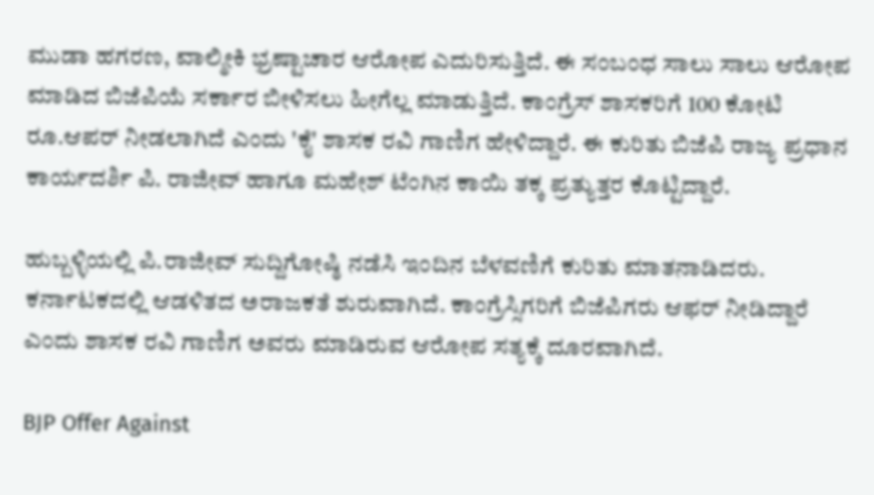ಮುಡಾ ಹಗರಣ, ವಾಲ್ಮೀಕಿ ಭ್ರಷ್ಟಾಚಾರ ಆರೋಪ ಎದುರಿಸುತ್ತಿದೆ. ಈ ಸಂಬಂಧ ಸಾಲು ಸಾಲು ಆರೋಪ ಮಾಡಿದ ಬಿಜೆಪಿಯೆ ಸರ್ಕಾರ ಬೀಳಿಸಲು ಹೀಗೆಲ್ಲ ಮಾಡುತ್ತಿದೆ. ಕಾಂಗ್ರೆಸ್ ಶಾಸಕರಿಗೆ 100 ಕೋಟಿ ರೂ.ಆಪರ್ ನೀಡಲಾಗಿದೆ ಎಂದು 'ಕೈ' ಶಾಸಕ ರವಿ ಗಾಣಿಗ ಹೇಳಿದ್ದಾರೆ. ಈ ಕುರಿತು ಬಿಜೆಪಿ ರಾಜ್ಯ ಪ್ರಧಾನ ಕಾರ್ಯದರ್ಶಿ ಪಿ. ರಾಜೀವ್ ಹಾಗೂ ಮಹೇಶ್ ಟೆಂಗಿನ ಕಾಯಿ ತಕ್ಕ ಪ್ರತ್ಯುತ್ತರ ಕೊಟ್ಟಿದ್ದಾರೆ.

ಹುಬ್ಬಳ್ಳಿಯಲ್ಲಿ ಪಿ.ರಾಜೀವ್ ಸುದ್ದಿಗೋಷ್ಠಿ ನಡೆಸಿ ಇಂದಿನ ಬೆಳವಣಿಗೆ ಕುರಿತು ಮಾತನಾಡಿದರು. ಕರ್ನಾಟಕದಲ್ಲಿ ಆಡಳಿತದ ಅರಾಜಕತೆ ಶುರುವಾಗಿದೆ. ಕಾಂಗ್ರೆಸ್ಸಿಗರಿಗೆ ಬಿಜೆಪಿಗರು ಆಫರ್ ನೀಡಿದ್ದಾರೆ ಎಂದು ಶಾಸಕ ರವಿ ಗಾಣಿಗ ಅವರು ಮಾಡಿರುವ ಆರೋಪ ಸತ್ಯಕ್ಕೆ ದೂರವಾಗಿದೆ.

BJP Offer Against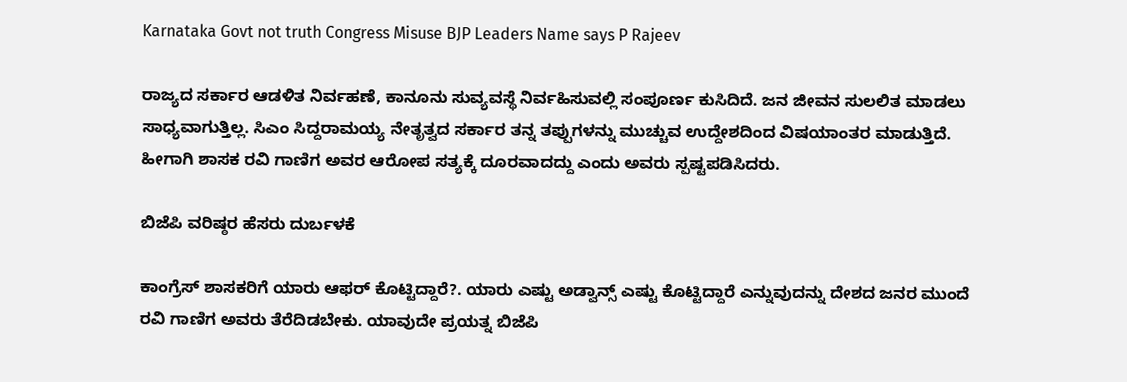Karnataka Govt not truth Congress Misuse BJP Leaders Name says P Rajeev

ರಾಜ್ಯದ ಸರ್ಕಾರ ಆಡಳಿತ ನಿರ್ವಹಣೆ, ಕಾನೂನು ಸುವ್ಯವಸ್ಥೆ ನಿರ್ವಹಿಸುವಲ್ಲಿ ಸಂಪೂರ್ಣ ಕುಸಿದಿದೆ. ಜನ ಜೀವನ‌ ಸುಲಲಿತ ಮಾಡಲು ಸಾಧ್ಯವಾಗುತ್ತಿಲ್ಲ. ಸಿಎಂ ಸಿದ್ದರಾಮಯ್ಯ ನೇತೃತ್ವದ ಸರ್ಕಾರ ತನ್ನ ತಪ್ಪುಗಳನ್ನು ಮುಚ್ಚುವ ಉದ್ದೇಶದಿಂದ ವಿಷಯಾಂತರ ಮಾಡುತ್ತಿದೆ. ಹೀಗಾಗಿ ಶಾಸಕ ರವಿ ಗಾಣಿಗ ಅವರ ಆರೋಪ ಸತ್ಯಕ್ಕೆ ದೂರವಾದದ್ದು ಎಂದು ಅವರು ಸ್ಪಷ್ಟಪಡಿಸಿದರು.

ಬಿಜೆಪಿ ವರಿಷ್ಠರ ಹೆಸರು ದುರ್ಬಳಕೆ

ಕಾಂಗ್ರೆಸ್ ಶಾಸಕರಿಗೆ ಯಾರು ಆಫರ್ ಕೊಟ್ಟಿದ್ದಾರೆ?. ಯಾರು ಎಷ್ಟು ಅಡ್ವಾನ್ಸ್ ಎಷ್ಟು ಕೊಟ್ಟಿದ್ದಾರೆ ಎನ್ನುವುದನ್ನು ದೇಶದ ಜನರ ಮುಂದೆ ರವಿ ಗಾಣಿಗ ಅವರು ತೆರೆದಿಡಬೇಕು. ಯಾವುದೇ ಪ್ರಯತ್ನ‌ ಬಿಜೆಪಿ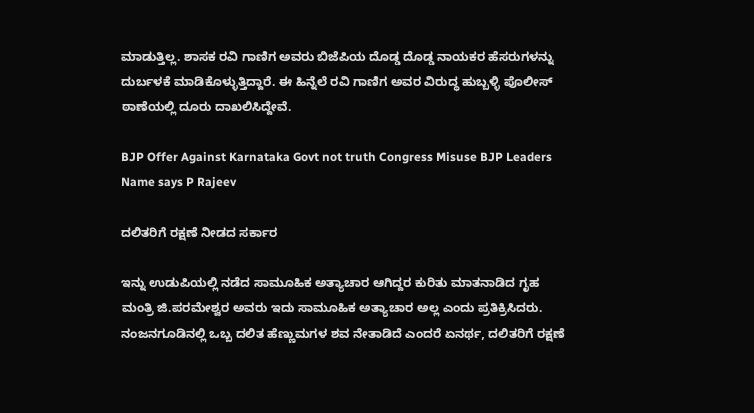ಮಾಡುತ್ತಿಲ್ಲ. ಶಾಸಕ ರವಿ ಗಾಣಿಗ‌ ಅವರು ಬಿಜೆಪಿಯ ದೊಡ್ಡ ದೊಡ್ಡ ನಾಯಕರ ಹೆಸರುಗಳನ್ನು ದುರ್ಬಳಕೆ ಮಾಡಿಕೊಳ್ಳುತ್ತಿದ್ದಾರೆ. ಈ ಹಿನ್ನೆಲೆ ರವಿ ಗಾಣಿಗ ಅವರ ವಿರುದ್ಧ ಹುಬ್ಬಳ್ಳಿ ಪೊಲೀಸ್ ಠಾಣೆಯಲ್ಲಿ ದೂರು ದಾಖಲಿಸಿದ್ದೇವೆ.

BJP Offer Against Karnataka Govt not truth Congress Misuse BJP Leaders Name says P Rajeev

ದಲಿತರಿಗೆ ರಕ್ಷಣೆ ನೀಡದ ಸರ್ಕಾರ

ಇನ್ನು ಉಡುಪಿಯಲ್ಲಿ ನಡೆದ ಸಾಮೂಹಿಕ‌ ಅತ್ಯಾಚಾರ ಆಗಿದ್ದರ ಕುರಿತು ಮಾತನಾಡಿದ ಗೃಹ ಮಂತ್ರಿ ಜಿ.ಪರಮೇಶ್ವರ ಅವರು ಇದು ಸಾಮೂಹಿಕ‌ ಅತ್ಯಾಚಾರ ಅಲ್ಲ ಎಂದು ಪ್ರತಿಕ್ರಿಸಿದರು. ನಂಜನಗೂಡಿನಲ್ಲಿ ಒಬ್ಬ ದಲಿತ ಹೆಣ್ಣು‌ಮಗಳ ಶವ ನೇತಾಡಿದೆ ಎಂದರೆ ಏನರ್ಥ, ದಲಿತರಿಗೆ ರಕ್ಷಣೆ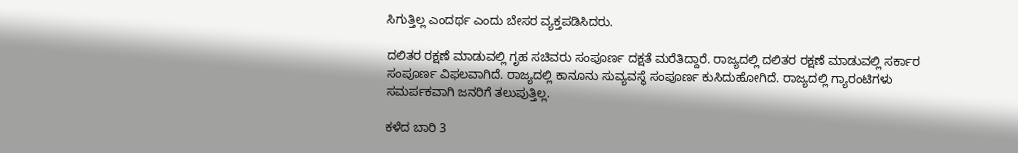ಸಿಗುತ್ತಿಲ್ಲ ಎಂದರ್ಥ ಎಂದು ಬೇಸರ ವ್ಯಕ್ತಪಡಿಸಿದರು.

ದಲಿತರ ರಕ್ಷಣೆ ಮಾಡುವಲ್ಲಿ ಗೃಹ ಸಚಿವರು ಸಂಪೂರ್ಣ ದಕ್ಷತೆ ಮರೆತಿದ್ದಾರೆ. ರಾಜ್ಯದಲ್ಲಿ‌ ದಲಿತರ ರಕ್ಷಣೆ ಮಾಡುವಲ್ಲಿ‌ ಸರ್ಕಾರ ಸಂಪೂರ್ಣ ವಿಫಲವಾಗಿದೆ. ರಾಜ್ಯದಲ್ಲಿ ಕಾನೂನು ಸುವ್ಯವಸ್ಥೆ ಸಂಪೂರ್ಣ ಕುಸಿದುಹೋಗಿದೆ. ರಾಜ್ಯದಲ್ಲಿ ಗ್ಯಾರಂಟಿಗಳು ಸಮರ್ಪಕವಾಗಿ ಜನರಿಗೆ ತಲುಪುತ್ತಿಲ್ಲ.

ಕಳೆದ ಬಾರಿ 3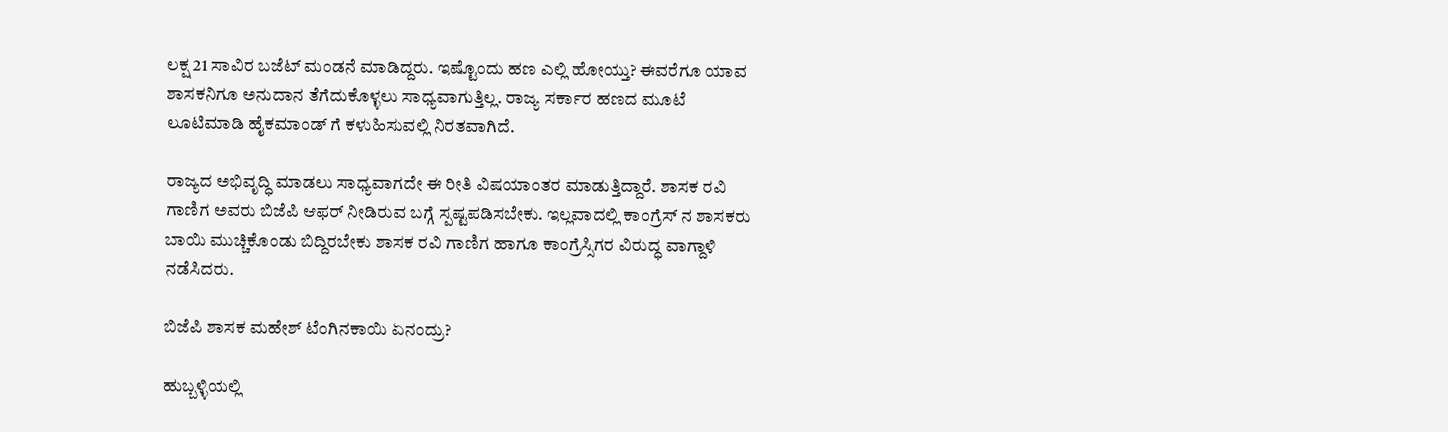ಲಕ್ಷ 21 ಸಾವಿರ ಬಜೆಟ್ ಮಂಡನೆ ಮಾಡಿದ್ದರು. ಇಷ್ಟೊಂದು ಹಣ ಎಲ್ಲಿ ಹೋಯ್ತು? ಈವರೆಗೂ ಯಾವ ಶಾಸಕನಿಗೂ ಅನುದಾನ‌ ತೆಗೆದುಕೊಳ್ಳಲು ಸಾಧ್ಯವಾಗುತ್ತಿಲ್ಲ. ರಾಜ್ಯ ಸರ್ಕಾರ ಹಣದ‌ ಮೂಟೆ ಲೂಟಿ‌ಮಾಡಿ‌ ಹೈಕಮಾಂಡ್ ಗೆ ಕಳುಹಿಸುವಲ್ಲಿ ನಿರತವಾಗಿದೆ.

ರಾಜ್ಯದ ಅಭಿವೃದ್ಧಿ ಮಾಡಲು ಸಾಧ್ಯವಾಗದೇ ಈ ರೀತಿ‌ ವಿಷಯಾಂತರ ಮಾಡುತ್ತಿದ್ದಾರೆ. ಶಾಸಕ ರವಿ ಗಾಣಿಗ ಅವರು ಬಿಜೆಪಿ ಆಫರ್ ನೀಡಿರುವ ಬಗ್ಗೆ ಸ್ಪಷ್ಟಪಡಿಸಬೇಕು. ಇಲ್ಲವಾದಲ್ಲಿ ಕಾಂಗ್ರೆಸ್ ನ‌ ಶಾಸಕರು ಬಾಯಿ ಮುಚ್ಚಿಕೊಂಡು ಬಿದ್ದಿರಬೇಕು ಶಾಸಕ ರವಿ ಗಾಣಿಗ ಹಾಗೂ ಕಾಂಗ್ರೆಸ್ಸಿಗರ ವಿರುದ್ಧ ವಾಗ್ದಾಳಿ ನಡೆಸಿದರು.

ಬಿಜೆಪಿ ಶಾಸಕ ಮಹೇಶ್ ಟೆಂಗಿನಕಾಯಿ ಏನಂದ್ರು?

ಹುಬ್ಬಳ್ಳಿಯಲ್ಲಿ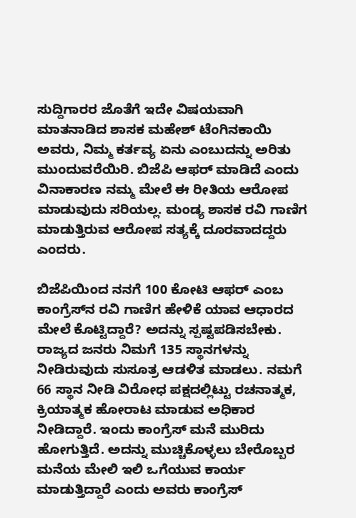ಸುದ್ದಿಗಾರರ ಜೊತೆಗೆ ಇದೇ ವಿಷಯವಾಗಿ ಮಾತನಾಡಿದ ಶಾಸಕ ಮಹೇಶ್ ಟೆಂಗಿನಕಾಯಿ ಅವರು, ನಿಮ್ಮ ಕರ್ತವ್ಯ ಏನು ಎಂಬುದನ್ನು ಅರಿತು ಮುಂದುವರೆಯಿರಿ. ಬಿಜೆಪಿ ಆಫರ್ ಮಾಡಿದೆ ಎಂದು ವಿನಾಕಾರಣ ನಮ್ಮ ಮೇಲೆ ಈ ರೀತಿಯ ಆರೋಪ ಮಾಡುವುದು ಸರಿಯಲ್ಲ. ಮಂಡ್ಯ ಶಾಸಕ ರವಿ ಗಾಣಿಗ ಮಾಡುತ್ತಿರುವ ಆರೋಪ ಸತ್ಯಕ್ಕೆ ದೂರವಾದದ್ದರು ಎಂದರು.

ಬಿಜೆಪಿಯಿಂದ ನನಗೆ 100 ಕೋಟಿ ಆಫರ್‌ ಎಂಬ ಕಾಂಗ್ರೆಸ್‌ನ ರವಿ ಗಾಣಿಗ ಹೇಳಿಕೆ ಯಾವ ಆಧಾರದ ಮೇಲೆ ಕೊಟ್ಟಿದ್ದಾರೆ? ಅದನ್ನು ಸ್ಪಷ್ಟಪಡಿಸಬೇಕು. ರಾಜ್ಯದ ಜನರು ನಿಮಗೆ 135 ಸ್ಥಾನಗಳನ್ನು ನೀಡಿರುವುದು ಸುಸೂತ್ರ ಆಡಳಿತ ಮಾಡಲು. ನಮಗೆ 66 ಸ್ಥಾನ ನೀಡಿ ವಿರೋಧ ಪಕ್ಷದಲ್ಲಿಟ್ಟು ರಚನಾತ್ಮಕ, ಕ್ರಿಯಾತ್ಮಕ ಹೋರಾಟ ಮಾಡುವ ಅಧಿಕಾರ ನೀಡಿದ್ದಾರೆ. ಇಂದು ಕಾಂಗ್ರೆಸ್‌ ಮನೆ ಮುರಿದು ಹೋಗುತ್ತಿದೆ. ಅದನ್ನು ಮುಚ್ಚಿಕೊಳ್ಳಲು ಬೇರೊಬ್ಬರ ಮನೆಯ ಮೇಲಿ ಇಲಿ ಒಗೆಯುವ ಕಾರ್ಯ ಮಾಡುತ್ತಿದ್ದಾರೆ ಎಂದು ಅವರು ಕಾಂಗ್ರೆಸ್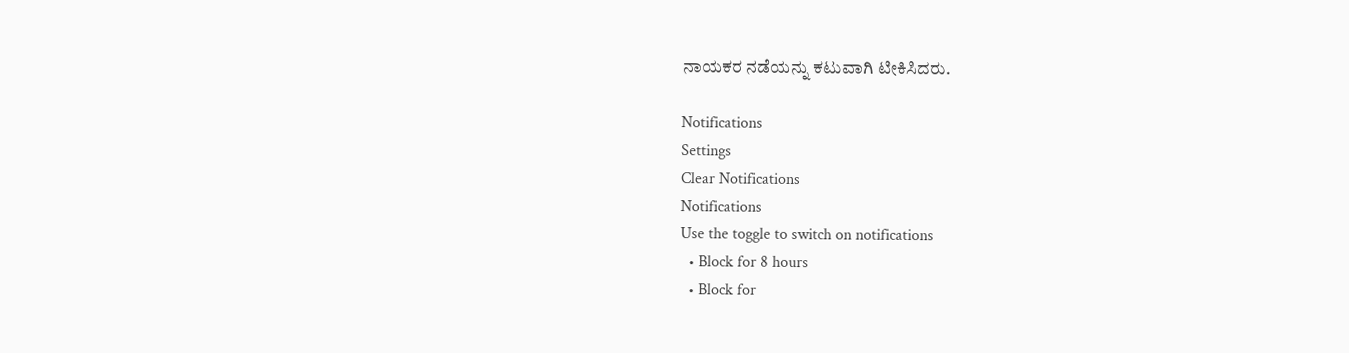ನಾಯಕರ ನಡೆಯನ್ನು ಕಟುವಾಗಿ ಟೀಕಿಸಿದರು.

Notifications
Settings
Clear Notifications
Notifications
Use the toggle to switch on notifications
  • Block for 8 hours
  • Block for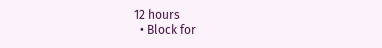12 hours
  • Block for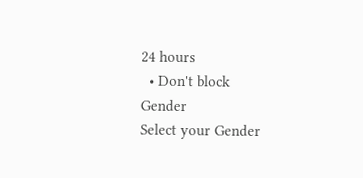24 hours
  • Don't block
Gender
Select your Gender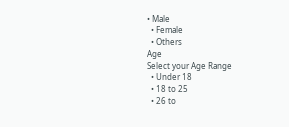• Male
  • Female
  • Others
Age
Select your Age Range
  • Under 18
  • 18 to 25
  • 26 to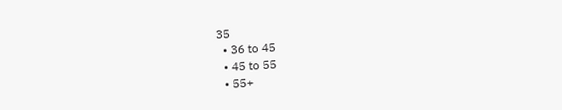35
  • 36 to 45
  • 45 to 55
  • 55+